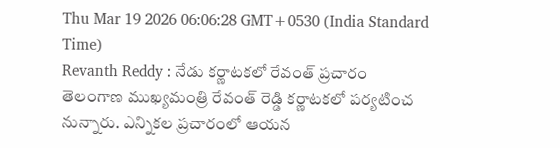Thu Mar 19 2026 06:06:28 GMT+0530 (India Standard Time)
Revanth Reddy : నేడు కర్ణాటకలో రేవంత్ ప్రచారం
తెలంగాణ ముఖ్యమంత్రి రేవంత్ రెడ్డి కర్ణాటకలో పర్యటించ నున్నారు. ఎన్నికల ప్రచారంలో ఆయన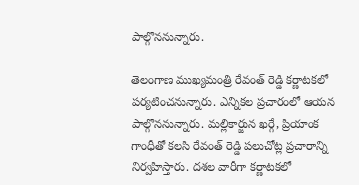పాల్గొననున్నారు.

తెలంగాణ ముఖ్యమంత్రి రేవంత్ రెడ్డి కర్ణాటకలో పర్యటించనున్నారు. ఎన్నికల ప్రచారంలో ఆయన పాల్గొననున్నారు. మల్లికార్జున ఖర్గే, ప్రియాంక గాంధీతో కలసి రేవంత్ రెడ్డి పలుచోట్ల ప్రచారాన్ని నిర్వహిస్తారు. దశల వారీగా కర్ణాటకలో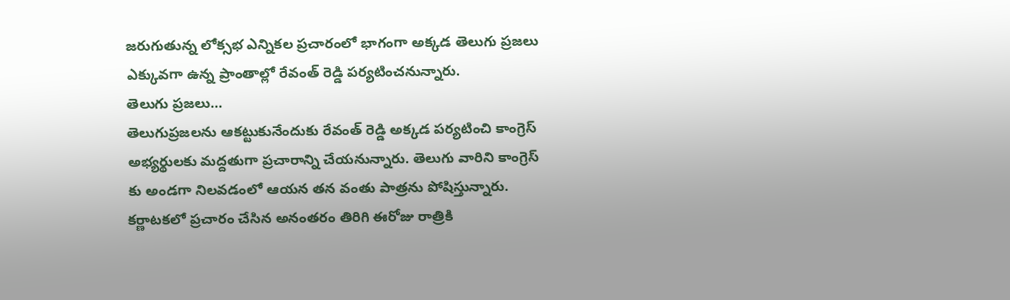జరుగుతున్న లోక్సభ ఎన్నికల ప్రచారంలో భాగంగా అక్కడ తెలుగు ప్రజలు ఎక్కువగా ఉన్న ప్రాంతాల్లో రేవంత్ రెడ్డి పర్యటించనున్నారు.
తెలుగు ప్రజలు...
తెలుగుప్రజలను ఆకట్టుకునేందుకు రేవంత్ రెడ్డి అక్కడ పర్యటించి కాంగ్రెస్ అభ్యర్థులకు మద్దతుగా ప్రచారాన్ని చేయనున్నారు. తెలుగు వారిని కాంగ్రెస్ కు అండగా నిలవడంలో ఆయన తన వంతు పాత్రను పోషిస్తున్నారు. కర్ణాటకలో ప్రచారం చేసిన అనంతరం తిరిగి ఈరోజు రాత్రికి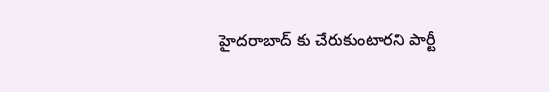హైదరాబాద్ కు చేరుకుంటారని పార్టీ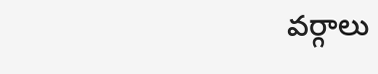వర్గాలు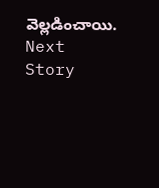వెల్లడించాయి.
Next Story